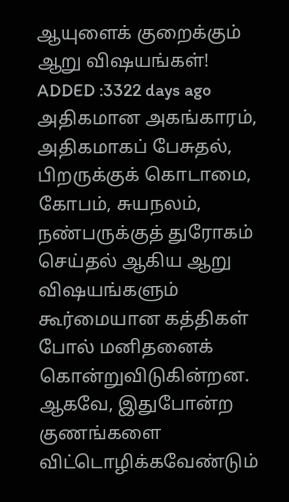ஆயுளைக் குறைக்கும் ஆறு விஷயங்கள்!
ADDED :3322 days ago
அதிகமான அகங்காரம், அதிகமாகப் பேசுதல், பிறருக்குக் கொடாமை, கோபம், சுயநலம், நண்பருக்குத் துரோகம் செய்தல் ஆகிய ஆறு விஷயங்களும் கூர்மையான கத்திகள் போல் மனிதனைக் கொன்றுவிடுகின்றன. ஆகவே, இதுபோன்ற குணங்களை விட்டொழிக்கவேண்டும்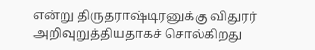என்று திருதராஷ்டிரனுக்கு விதுரர் அறிவுறுத்தியதாகச் சொல்கிறது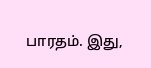பாரதம். இது,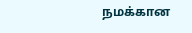நமக்கான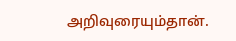அறிவுரையும்தான்.